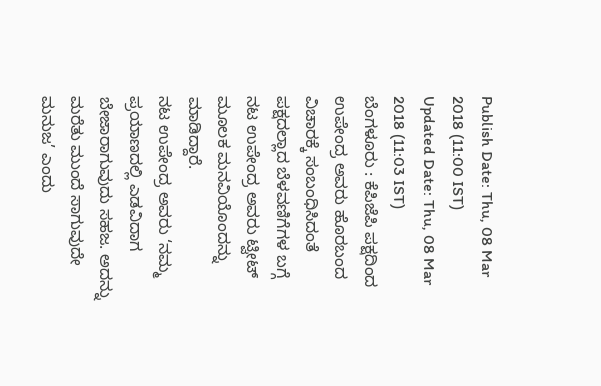Publish Date: Thu, 08 Mar 2018 (11:00 IST)
Updated Date: Thu, 08 Mar 2018 (11:03 IST)
ಬೆಂಗಳೂರು : ಕೆಪಿಜೆಪಿ ಪಕ್ಷದಿಂದ ಉಪೇಂದ್ರ ಅವರು ಹೊರಬಂದ ವಿಚಾರಕ್ಕೆ ಸಂಬಂಧಿಸಿದಂತೆ ಪಕ್ಷದಲ್ಲಾದ ಬೆಳವಣಿಗೆಗಳ ಬಗ್ಗೆ ನಟ ಉಪೇಂದ್ರ ಅವರು ಟ್ವೀಟ್ ಮೂಲಕ ಮನವಿಯೊಂದನ್ನು ಮಾಡಿದ್ದಾರೆ.
ನಟ ಉಪೇಂದ್ರ ಅವರು ‘ನಮ್ಮ ಪ್ರಯಾಣದಲ್ಲಿ ಎಡವಿದಾಗ ಬೇಜಾರಾಗುವುದು ಸಹಜ. ಅದನ್ನು ಮರೆತು ಮುಂದೆ ಸಾಗುವುದೇ ಮನುಜ’ ಎಂದು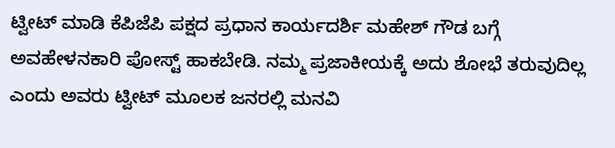ಟ್ವೀಟ್ ಮಾಡಿ ಕೆಪಿಜೆಪಿ ಪಕ್ಷದ ಪ್ರಧಾನ ಕಾರ್ಯದರ್ಶಿ ಮಹೇಶ್ ಗೌಡ ಬಗ್ಗೆ ಅವಹೇಳನಕಾರಿ ಪೋಸ್ಟ್ ಹಾಕಬೇಡಿ. ನಮ್ಮ ಪ್ರಜಾಕೀಯಕ್ಕೆ ಅದು ಶೋಭೆ ತರುವುದಿಲ್ಲ ಎಂದು ಅವರು ಟ್ವೀಟ್ ಮೂಲಕ ಜನರಲ್ಲಿ ಮನವಿ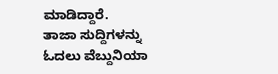ಮಾಡಿದ್ದಾರೆ.
ತಾಜಾ ಸುದ್ದಿಗಳನ್ನು ಓದಲು ವೆಬ್ದುನಿಯಾ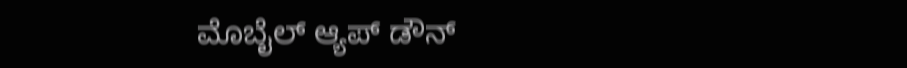ಮೊಬೈಲ್ ಆ್ಯಪ್ ಡೌನ್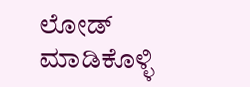ಲೋಡ್ ಮಾಡಿಕೊಳ್ಳಿ